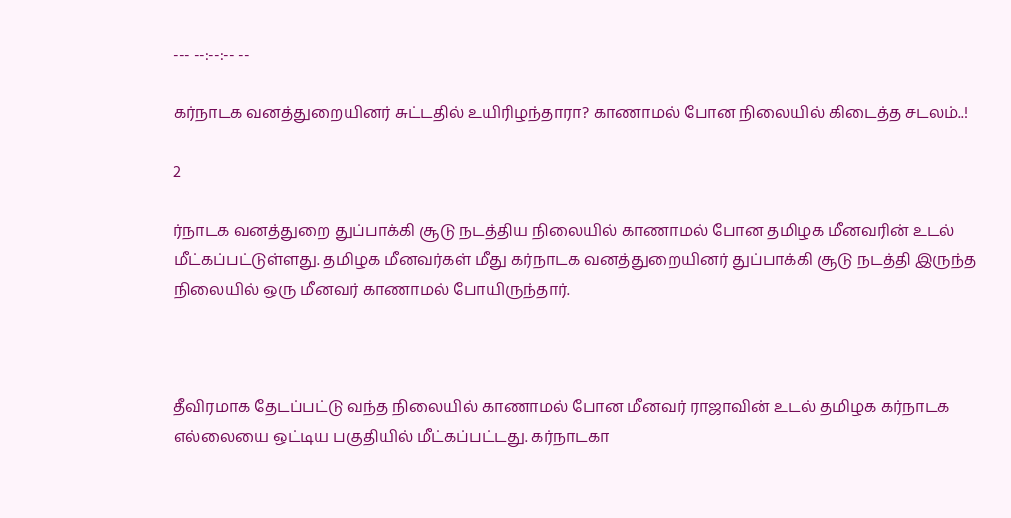--- --:--:-- --

கர்நாடக வனத்துறையினர் சுட்டதில் உயிரிழந்தாரா? காணாமல் போன நிலையில் கிடைத்த சடலம்..!

2

ர்நாடக வனத்துறை துப்பாக்கி சூடு நடத்திய நிலையில் காணாமல் போன தமிழக மீனவரின் உடல் மீட்கப்பட்டுள்ளது. தமிழக மீனவர்கள் மீது கர்நாடக வனத்துறையினர் துப்பாக்கி சூடு நடத்தி இருந்த நிலையில் ஒரு மீனவர் காணாமல் போயிருந்தார்.



தீவிரமாக தேடப்பட்டு வந்த நிலையில் காணாமல் போன மீனவர் ராஜாவின் உடல் தமிழக கர்நாடக எல்லையை ஒட்டிய பகுதியில் மீட்கப்பட்டது. கர்நாடகா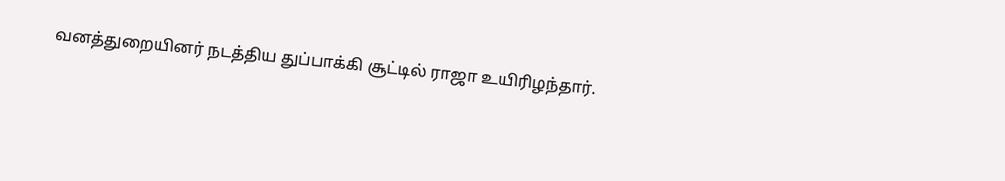வனத்துறையினர் நடத்திய துப்பாக்கி சூட்டில் ராஜா உயிரிழந்தார்.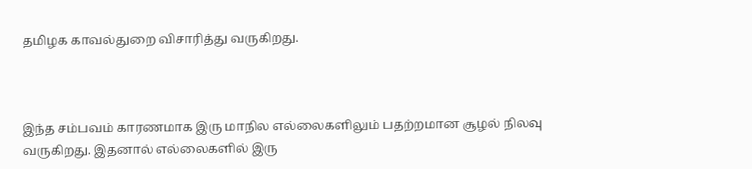தமிழக காவல்துறை விசாரித்து வருகிறது.



இந்த சம்பவம் காரணமாக இரு மாநில எல்லைகளிலும் பதற்றமான சூழல் நிலவு வருகிறது. இதனால் எல்லைகளில் இரு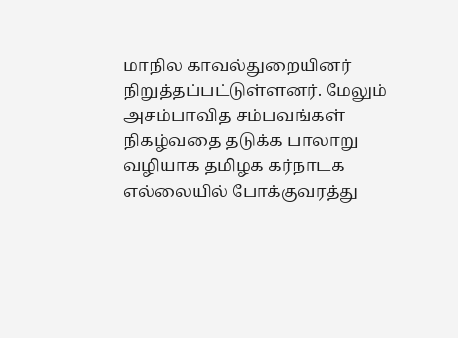மாநில காவல்துறையினர் நிறுத்தப்பட்டுள்ளனர். மேலும் அசம்பாவித சம்பவங்கள் நிகழ்வதை தடுக்க பாலாறு வழியாக தமிழக கர்நாடக எல்லையில் போக்குவரத்து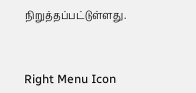நிறுத்தப்பட்டுள்ளது.



Right Menu Icon